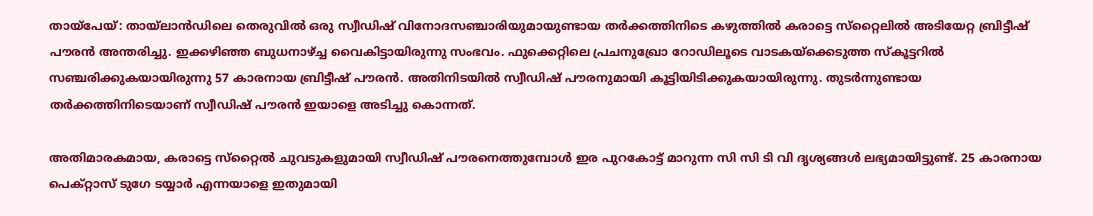തായ്‌പേയ്: തായ്‌ലാന്‍ഡിലെ തെരുവില്‍ ഒരു സ്വീഡിഷ് വിനോദസഞ്ചാരിയുമായുണ്ടായ തര്‍ക്കത്തിനിടെ കഴുത്തില്‍ കരാട്ടെ സ്‌റ്റൈലില്‍ അടിയേറ്റ ബ്രിട്ടീഷ് പൗരന്‍ അന്തരിച്ചു. ഇക്കഴിഞ്ഞ ബുധനാഴ്ച്ച വൈകിട്ടായിരുന്നു സംഭവം. ഫുക്കെറ്റിലെ പ്രചനുഖ്രോ റോഡിലൂടെ വാടകയ്‌ക്കെടുത്ത സ്‌കൂട്ടറില്‍ സഞ്ചരിക്കുകയായിരുന്നു 57 കാരനായ ബ്രിട്ടീഷ് പൗരന്‍. അതിനിടയില്‍ സ്വീഡിഷ് പൗരനുമായി കൂട്ടിയിടിക്കുകയായിരുന്നു. തുടര്‍ന്നുണ്ടായ തര്‍ക്കത്തിനിടെയാണ് സ്വീഡിഷ് പൗരന്‍ ഇയാളെ അടിച്ചു കൊന്നത്.

അതിമാരകമായ, കരാട്ടെ സ്‌റ്റൈല്‍ ചുവടുകളുമായി സ്വീഡിഷ് പൗരനെത്തുമ്പോള്‍ ഇര പുറകോട്ട് മാറുന്ന സി സി ടി വി ദൃശ്യങ്ങള്‍ ലഭ്യമായിട്ടുണ്ട്. 25 കാരനായ പെക്റ്റാസ് ടുഗേ ടയ്യാര്‍ എന്നയാളെ ഇതുമായി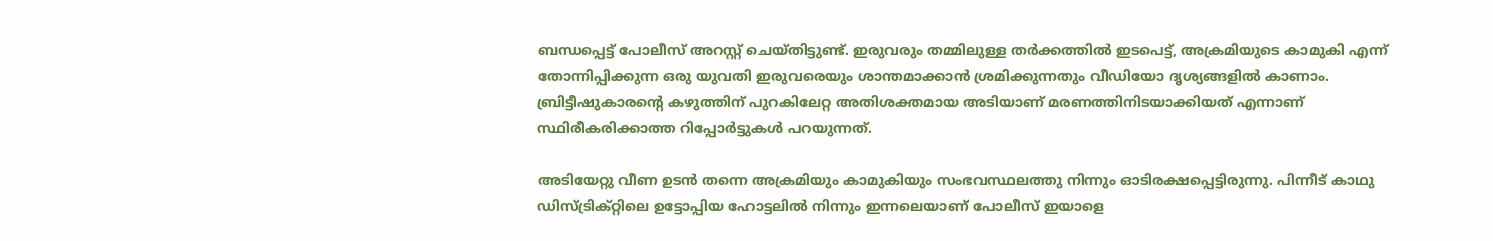ബന്ധപ്പെട്ട് പോലീസ് അറസ്റ്റ് ചെയ്തിട്ടുണ്ട്. ഇരുവരും തമ്മിലുള്ള തര്‍ക്കത്തില്‍ ഇടപെട്ട്, അക്രമിയുടെ കാമുകി എന്ന് തോന്നിപ്പിക്കുന്ന ഒരു യുവതി ഇരുവരെയും ശാന്തമാക്കാന്‍ ശ്രമിക്കുന്നതും വീഡിയോ ദൃശ്യങ്ങളില്‍ കാണാം. ബ്രിട്ടീഷുകാരന്റെ കഴുത്തിന് പുറകിലേറ്റ അതിശക്തമായ അടിയാണ് മരണത്തിനിടയാക്കിയത് എന്നാണ് സ്ഥിരീകരിക്കാത്ത റിപ്പോര്‍ട്ടുകള്‍ പറയുന്നത്.

അടിയേറ്റു വീണ ഉടന്‍ തന്നെ അക്രമിയും കാമുകിയും സംഭവസ്ഥലത്തു നിന്നും ഓടിരക്ഷപ്പെട്ടിരുന്നു. പിന്നീട് കാഥു ഡിസ്ട്രിക്റ്റിലെ ഉട്ടോപ്പിയ ഹോട്ടലില്‍ നിന്നും ഇന്നലെയാണ് പോലീസ് ഇയാളെ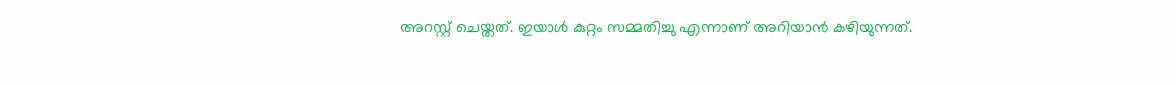അറസ്റ്റ് ചെയ്തത്. ഇയാള്‍ കുറ്റം സമ്മതിച്ചു എന്നാണ് അറിയാന്‍ കഴിയുന്നത്.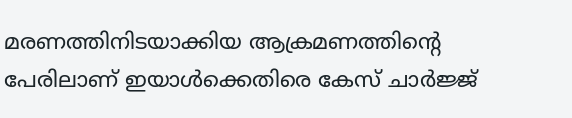മരണത്തിനിടയാക്കിയ ആക്രമണത്തിന്റെ പേരിലാണ് ഇയാള്‍ക്കെതിരെ കേസ് ചാര്‍ജ്ജ്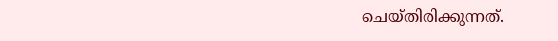ചെയ്തിരിക്കുന്നത്.